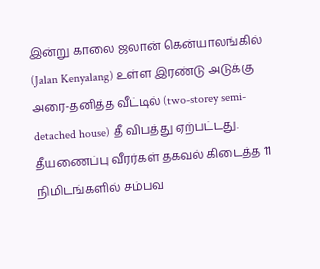இன்று காலை ஜலான் கென்யாலங்கில் (Jalan Kenyalang) உள்ள இரண்டு அடுக்கு அரை-தனித்த வீட்டில் (two-storey semi-detached house) தீ விபத்து ஏற்பட்டது. தீயணைப்பு வீரர்கள் தகவல் கிடைத்த 11 நிமிடங்களில் சம்பவ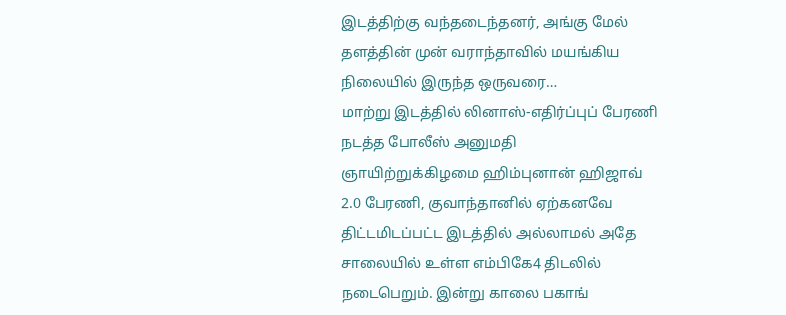இடத்திற்கு வந்தடைந்தனர், அங்கு மேல் தளத்தின் முன் வராந்தாவில் மயங்கிய நிலையில் இருந்த ஒருவரை…
மாற்று இடத்தில் லினாஸ்-எதிர்ப்புப் பேரணி நடத்த போலீஸ் அனுமதி
ஞாயிற்றுக்கிழமை ஹிம்புனான் ஹிஜாவ் 2.0 பேரணி, குவாந்தானில் ஏற்கனவே திட்டமிடப்பட்ட இடத்தில் அல்லாமல் அதே சாலையில் உள்ள எம்பிகே4 திடலில் நடைபெறும். இன்று காலை பகாங்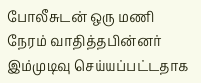போலீசுடன் ஒரு மணி நேரம் வாதித்தபின்னர் இம்முடிவு செய்யப்பட்டதாக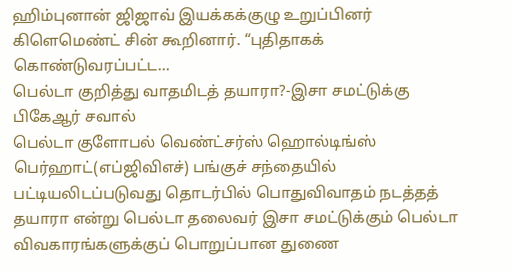ஹிம்புனான் ஜிஜாவ் இயக்கக்குழு உறுப்பினர் கிளெமெண்ட் சின் கூறினார். “புதிதாகக் கொண்டுவரப்பட்ட…
பெல்டா குறித்து வாதமிடத் தயாரா?-இசா சமட்டுக்கு பிகேஆர் சவால்
பெல்டா குளோபல் வெண்ட்சர்ஸ் ஹொல்டிங்ஸ் பெர்ஹாட்(எப்ஜிவிஎச்) பங்குச் சந்தையில் பட்டியலிடப்படுவது தொடர்பில் பொதுவிவாதம் நடத்தத் தயாரா என்று பெல்டா தலைவர் இசா சமட்டுக்கும் பெல்டா விவகாரங்களுக்குப் பொறுப்பான துணை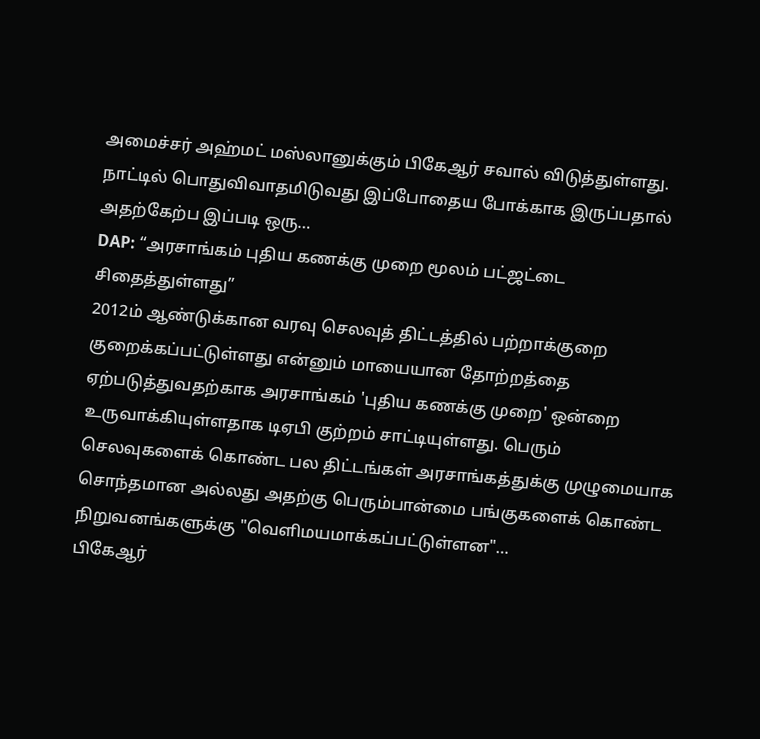அமைச்சர் அஹ்மட் மஸ்லானுக்கும் பிகேஆர் சவால் விடுத்துள்ளது. நாட்டில் பொதுவிவாதமிடுவது இப்போதைய போக்காக இருப்பதால் அதற்கேற்ப இப்படி ஒரு…
DAP: “அரசாங்கம் புதிய கணக்கு முறை மூலம் பட்ஜட்டை சிதைத்துள்ளது”
2012ம் ஆண்டுக்கான வரவு செலவுத் திட்டத்தில் பற்றாக்குறை குறைக்கப்பட்டுள்ளது என்னும் மாயையான தோற்றத்தை ஏற்படுத்துவதற்காக அரசாங்கம் 'புதிய கணக்கு முறை' ஒன்றை உருவாக்கியுள்ளதாக டிஏபி குற்றம் சாட்டியுள்ளது. பெரும் செலவுகளைக் கொண்ட பல திட்டங்கள் அரசாங்கத்துக்கு முழுமையாக சொந்தமான அல்லது அதற்கு பெரும்பான்மை பங்குகளைக் கொண்ட நிறுவனங்களுக்கு "வெளிமயமாக்கப்பட்டுள்ளன"…
பிகேஆர்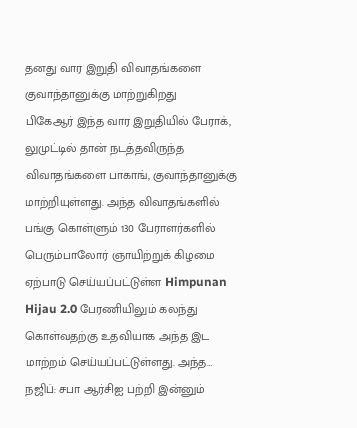தனது வார இறுதி விவாதங்களை குவாந்தானுக்கு மாற்றுகிறது
பிகேஆர் இந்த வார இறுதியில் பேராக், லுமுட்டில் தான் நடத்தவிருந்த விவாதங்களை பாகாங், குவாந்தானுக்கு மாற்றியுள்ளது. அந்த விவாதங்களில் பங்கு கொள்ளும் 130 பேராளர்களில் பெரும்பாலோர் ஞாயிற்றுக் கிழமை ஏற்பாடு செய்யப்பட்டுள்ள Himpunan Hijau 2.0 பேரணியிலும் கலந்து கொள்வதற்கு உதவியாக அந்த இட மாற்றம் செய்யப்பட்டுள்ளது. அந்த…
நஜிப்: சபா ஆர்சிஐ பற்றி இன்னும்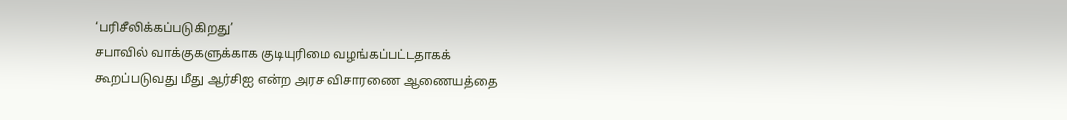‘பரிசீலிக்கப்படுகிறது’
சபாவில் வாக்குகளுக்காக குடியுரிமை வழங்கப்பட்டதாகக் கூறப்படுவது மீது ஆர்சிஐ என்ற அரச விசாரணை ஆணையத்தை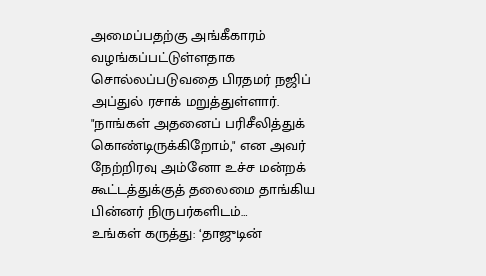அமைப்பதற்கு அங்கீகாரம் வழங்கப்பட்டுள்ளதாக சொல்லப்படுவதை பிரதமர் நஜிப் அப்துல் ரசாக் மறுத்துள்ளார். "நாங்கள் அதனைப் பரிசீலித்துக் கொண்டிருக்கிறோம்," என அவர் நேற்றிரவு அம்னோ உச்ச மன்றக் கூட்டத்துக்குத் தலைமை தாங்கிய பின்னர் நிருபர்களிடம்…
உங்கள் கருத்து: ‘தாஜுடின்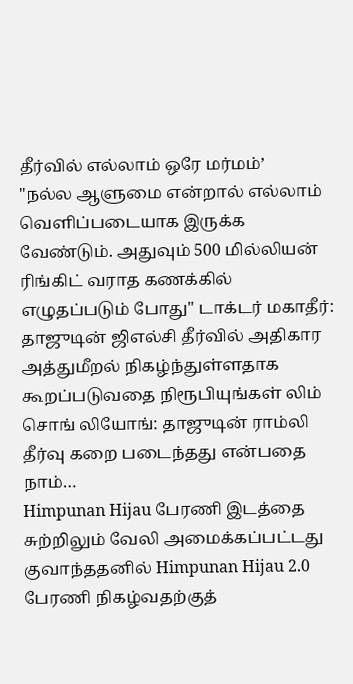தீர்வில் எல்லாம் ஒரே மர்மம்’
"நல்ல ஆளுமை என்றால் எல்லாம் வெளிப்படையாக இருக்க வேண்டும். அதுவும் 500 மில்லியன் ரிங்கிட் வராத கணக்கில் எழுதப்படும் போது" டாக்டர் மகாதீர்: தாஜுடின் ஜிஎல்சி தீர்வில் அதிகார அத்துமீறல் நிகழ்ந்துள்ளதாக கூறப்படுவதை நிரூபியுங்கள் லிம் சொங் லியோங்: தாஜுடின் ராம்லி தீர்வு கறை படைந்தது என்பதை நாம்…
Himpunan Hijau பேரணி இடத்தை சுற்றிலும் வேலி அமைக்கப்பட்டது
குவாந்ததனில் Himpunan Hijau 2.0 பேரணி நிகழ்வதற்குத்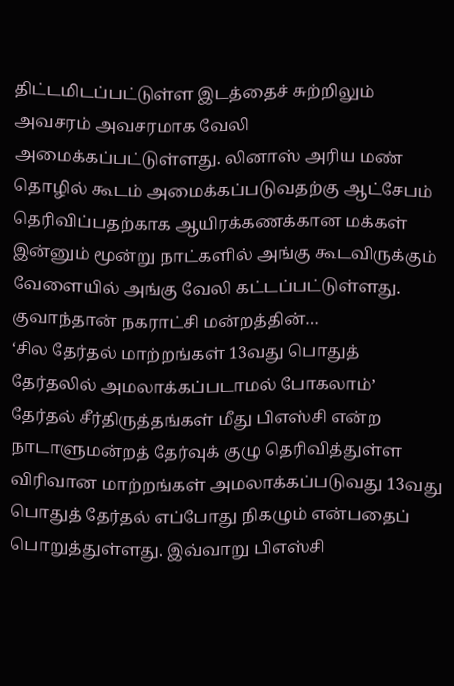திட்டமிடப்பட்டுள்ள இடத்தைச் சுற்றிலும் அவசரம் அவசரமாக வேலி அமைக்கப்பட்டுள்ளது. லினாஸ் அரிய மண் தொழில் கூடம் அமைக்கப்படுவதற்கு ஆட்சேபம் தெரிவிப்பதற்காக ஆயிரக்கணக்கான மக்கள் இன்னும் மூன்று நாட்களில் அங்கு கூடவிருக்கும் வேளையில் அங்கு வேலி கட்டப்பட்டுள்ளது. குவாந்தான் நகராட்சி மன்றத்தின்…
‘சில தேர்தல் மாற்றங்கள் 13வது பொதுத் தேர்தலில் அமலாக்கப்படாமல் போகலாம்’
தேர்தல் சீர்திருத்தங்கள் மீது பிஎஸ்சி என்ற நாடாளுமன்றத் தேர்வுக் குழு தெரிவித்துள்ள விரிவான மாற்றங்கள் அமலாக்கப்படுவது 13வது பொதுத் தேர்தல் எப்போது நிகழும் என்பதைப் பொறுத்துள்ளது. இவ்வாறு பிஎஸ்சி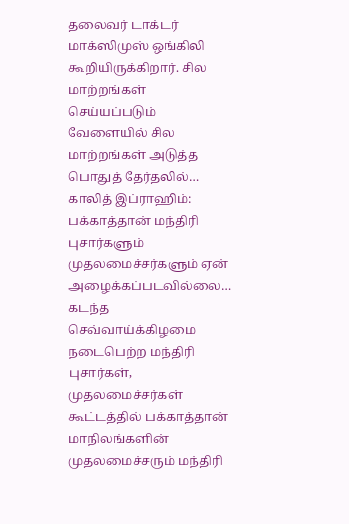தலைவர் டாக்டர் மாக்ஸிமுஸ் ஒங்கிலி கூறியிருக்கிறார். சில மாற்றங்கள் செய்யப்படும் வேளையில் சில மாற்றங்கள் அடுத்த பொதுத் தேர்தலில்…
காலித் இப்ராஹிம்: பக்காத்தான் மந்திரி புசார்களும் முதலமைச்சர்களும் ஏன் அழைக்கப்படவில்லை…
கடந்த செவ்வாய்க்கிழமை நடைபெற்ற மந்திரி புசார்கள், முதலமைச்சர்கள் கூட்டத்தில் பக்காத்தான் மாநிலங்களின் முதலமைச்சரும் மந்திரி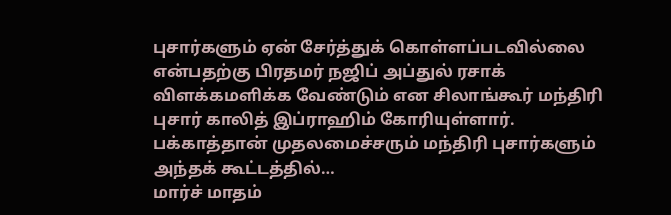புசார்களும் ஏன் சேர்த்துக் கொள்ளப்படவில்லை என்பதற்கு பிரதமர் நஜிப் அப்துல் ரசாக் விளக்கமளிக்க வேண்டும் என சிலாங்கூர் மந்திரி புசார் காலித் இப்ராஹிம் கோரியுள்ளார். பக்காத்தான் முதலமைச்சரும் மந்திரி புசார்களும் அந்தக் கூட்டத்தில்…
மார்ச் மாதம்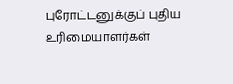புரோட்டனுக்குப் புதிய உரிமையாளர்கள்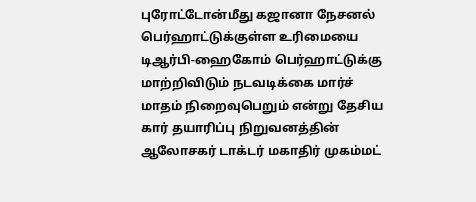புரோட்டோன்மீது கஜானா நேசனல் பெர்ஹாட்டுக்குள்ள உரிமையை டிஆர்பி-ஹைகோம் பெர்ஹாட்டுக்கு மாற்றிவிடும் நடவடிக்கை மார்ச் மாதம் நிறைவுபெறும் என்று தேசிய கார் தயாரிப்பு நிறுவனத்தின் ஆலோசகர் டாக்டர் மகாதிர் முகம்மட்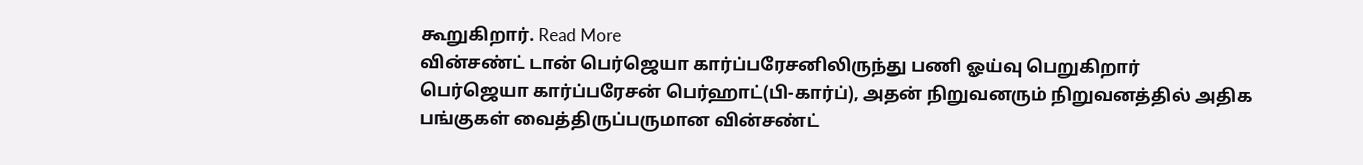கூறுகிறார். Read More
வின்சண்ட் டான் பெர்ஜெயா கார்ப்பரேசனிலிருந்து பணி ஓய்வு பெறுகிறார்
பெர்ஜெயா கார்ப்பரேசன் பெர்ஹாட்(பி-கார்ப்), அதன் நிறுவனரும் நிறுவனத்தில் அதிக பங்குகள் வைத்திருப்பருமான வின்சண்ட்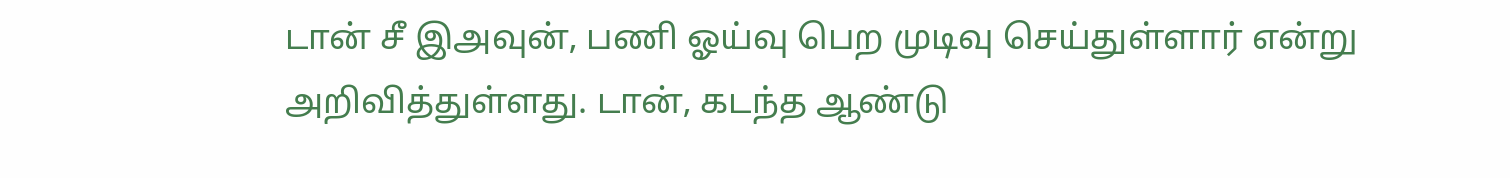டான் சீ இஅவுன், பணி ஓய்வு பெற முடிவு செய்துள்ளார் என்று அறிவித்துள்ளது. டான், கடந்த ஆண்டு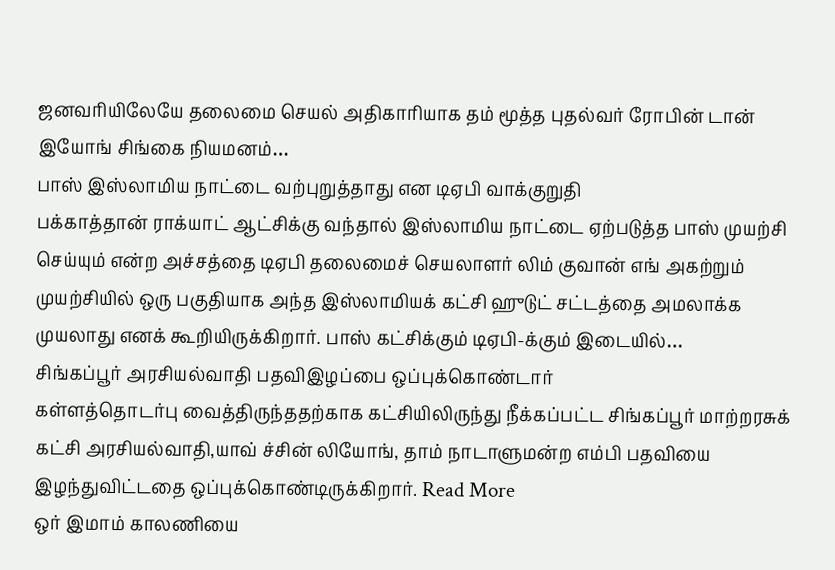ஜனவரியிலேயே தலைமை செயல் அதிகாரியாக தம் மூத்த புதல்வர் ரோபின் டான் இயோங் சிங்கை நியமனம்…
பாஸ் இஸ்லாமிய நாட்டை வற்புறுத்தாது என டிஏபி வாக்குறுதி
பக்காத்தான் ராக்யாட் ஆட்சிக்கு வந்தால் இஸ்லாமிய நாட்டை ஏற்படுத்த பாஸ் முயற்சி செய்யும் என்ற அச்சத்தை டிஏபி தலைமைச் செயலாளர் லிம் குவான் எங் அகற்றும் முயற்சியில் ஒரு பகுதியாக அந்த இஸ்லாமியக் கட்சி ஹுடுட் சட்டத்தை அமலாக்க முயலாது எனக் கூறியிருக்கிறார். பாஸ் கட்சிக்கும் டிஏபி-க்கும் இடையில்…
சிங்கப்பூர் அரசியல்வாதி பதவிஇழப்பை ஒப்புக்கொண்டார்
கள்ளத்தொடர்பு வைத்திருந்ததற்காக கட்சியிலிருந்து நீக்கப்பட்ட சிங்கப்பூர் மாற்றரசுக் கட்சி அரசியல்வாதி,யாவ் ச்சின் லியோங், தாம் நாடாளுமன்ற எம்பி பதவியை இழந்துவிட்டதை ஒப்புக்கொண்டிருக்கிறார். Read More
ஒர் இமாம் காலணியை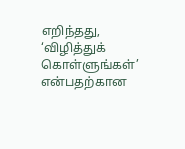எறிந்தது, ‘விழித்துக் கொள்ளுங்கள்’ என்பதற்கான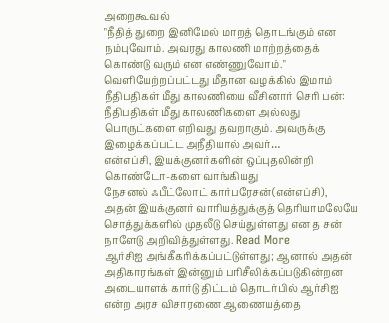அறைகூவல்
"நீதித் துறை இனிமேல் மாறத் தொடங்கும் என நம்புவோம். அவரது காலணி மாற்றத்தைக் கொண்டு வரும் என எண்ணுவோம்." வெளியேற்றப்பட்டது மீதான வழக்கில் இமாம் நீதிபதிகள் மீது காலணியை வீசினார் செரி பன்: நீதிபதிகள் மீது காலணிகளை அல்லது பொருட்களை எறிவது தவறாகும். அவருக்கு இழைக்கப்பட்ட அநீதியால் அவர்…
என்எப்சி, இயக்குனர்களின் ஒப்புதலின்றி கொண்டோ-களை வாங்கியது
நேசனல் ஃபீட்லோட் கார்பரேசன்(என்எப்சி), அதன் இயக்குனர் வாரியத்துக்குத் தெரியாமலேயே சொத்துக்களில் முதலீடு செய்துள்ளது என த சன் நாளேடு அறிவித்துள்ளது. Read More
ஆர்சிஐ அங்கீகரிக்கப்பட்டுள்ளது; ஆனால் அதன் அதிகாரங்கள் இன்னும் பரிசீலிக்கப்படுகின்றன
அடையாளக் கார்டு திட்டம் தொடர்பில் ஆர்சிஐ என்ற அரச விசாரணை ஆணையத்தை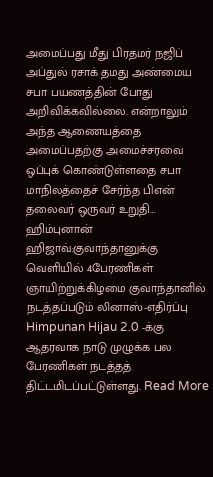அமைப்பது மீது பிரதமர் நஜிப் அப்துல் ரசாக் தமது அண்மைய சபா பயணத்தின் போது அறிவிக்கவில்லை. என்றாலும் அந்த ஆணையத்தை அமைப்பதற்கு அமைச்சரவை ஒப்புக் கொண்டுள்ளதை சபா மாநிலத்தைச் சேர்ந்த பிஎன் தலைவர் ஒருவர் உறுதி…
ஹிம்புனான் ஹிஜாவ்:குவாந்தானுக்கு வெளியில் 4பேரணிகள்
ஞாயிற்றுக்கிழமை குவாந்தானில் நடத்தப்படும் லினாஸ்-எதிர்ப்பு Himpunan Hijau 2.0 -க்கு ஆதரவாக நாடு முழுக்க பல பேரணிகள் நடத்தத் திட்டமிடப்பட்டுள்ளது. Read More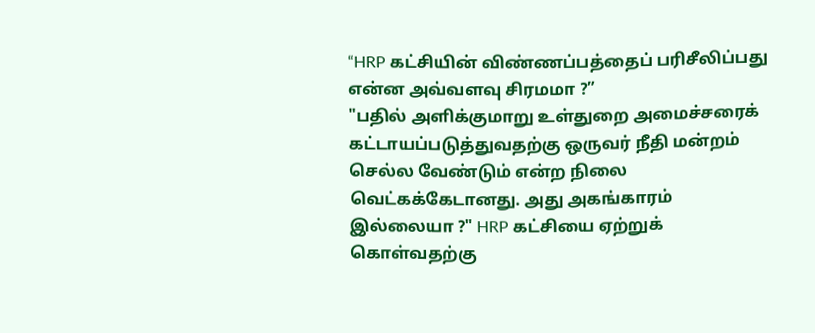“HRP கட்சியின் விண்ணப்பத்தைப் பரிசீலிப்பது என்ன அவ்வளவு சிரமமா ?”
"பதில் அளிக்குமாறு உள்துறை அமைச்சரைக் கட்டாயப்படுத்துவதற்கு ஒருவர் நீதி மன்றம் செல்ல வேண்டும் என்ற நிலை வெட்கக்கேடானது. அது அகங்காரம் இல்லையா ?" HRP கட்சியை ஏற்றுக் கொள்வதற்கு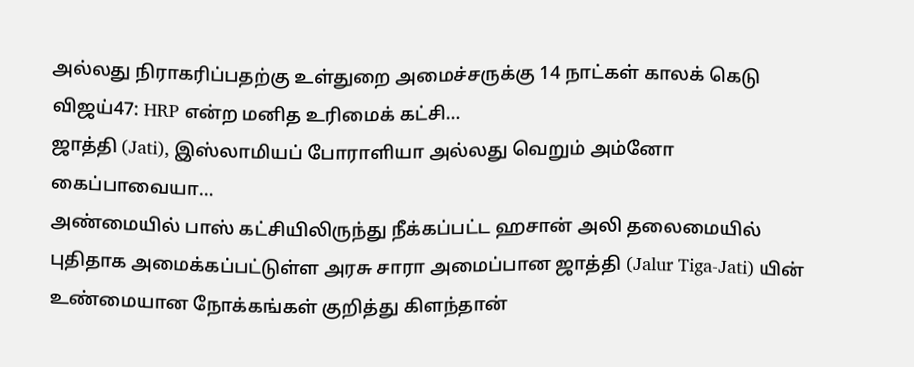அல்லது நிராகரிப்பதற்கு உள்துறை அமைச்சருக்கு 14 நாட்கள் காலக் கெடு விஜய்47: HRP என்ற மனித உரிமைக் கட்சி…
ஜாத்தி (Jati), இஸ்லாமியப் போராளியா அல்லது வெறும் அம்னோ கைப்பாவையா…
அண்மையில் பாஸ் கட்சியிலிருந்து நீக்கப்பட்ட ஹசான் அலி தலைமையில் புதிதாக அமைக்கப்பட்டுள்ள அரசு சாரா அமைப்பான ஜாத்தி (Jalur Tiga-Jati) யின் உண்மையான நோக்கங்கள் குறித்து கிளந்தான்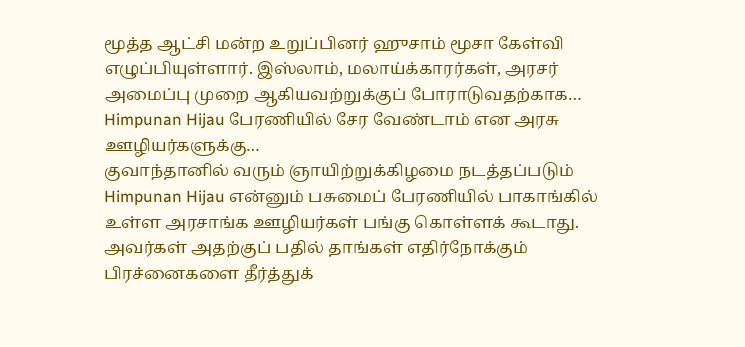மூத்த ஆட்சி மன்ற உறுப்பினர் ஹுசாம் மூசா கேள்வி எழுப்பியுள்ளார். இஸ்லாம், மலாய்க்காரர்கள், அரசர் அமைப்பு முறை ஆகியவற்றுக்குப் போராடுவதற்காக…
Himpunan Hijau பேரணியில் சேர வேண்டாம் என அரசு ஊழியர்களுக்கு…
குவாந்தானில் வரும் ஞாயிற்றுக்கிழமை நடத்தப்படும் Himpunan Hijau என்னும் பசுமைப் பேரணியில் பாகாங்கில் உள்ள அரசாங்க ஊழியர்கள் பங்கு கொள்ளக் கூடாது. அவர்கள் அதற்குப் பதில் தாங்கள் எதிர்நோக்கும் பிரச்னைகளை தீர்த்துக்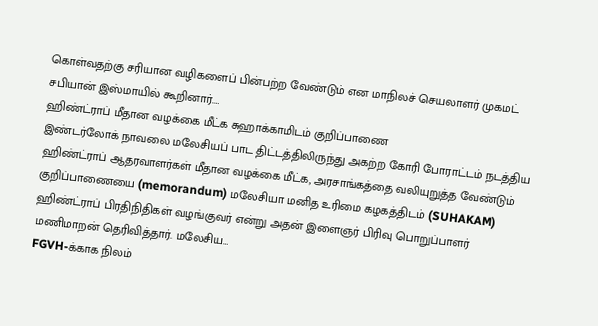கொள்வதற்கு சரியான வழிகளைப் பின்பற்ற வேண்டும் என மாநிலச் செயலாளர் முகமட் சபியான் இஸ்மாயில் கூறினார்.…
ஹிண்ட்ராப் மீதான வழக்கை மீட்க சுஹாக்காமிடம் குறிப்பாணை
இண்டர்லோக் நாவலை மலேசியப் பாட திட்டத்திலிருந்து அகற்ற கோரி போராட்டம் நடத்திய ஹிண்ட்ராப் ஆதரவாளர்கள் மீதான வழக்கை மீட்க, அரசாங்கத்தை வலியுறுத்த வேண்டும் குறிப்பாணையை (memorandum) மலேசியா மனித உரிமை கழகத்திடம் (SUHAKAM) ஹிண்ட்ராப் பிரதிநிதிகள் வழங்குவர் என்று அதன் இளைஞர் பிரிவு பொறுப்பாளர் மணிமாறன் தெரிவித்தார். மலேசிய…
FGVH-க்காக நிலம்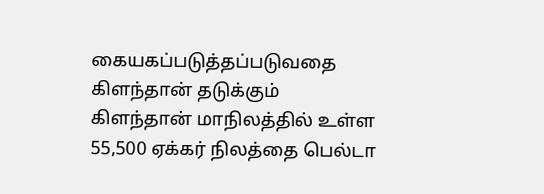கையகப்படுத்தப்படுவதை கிளந்தான் தடுக்கும்
கிளந்தான் மாநிலத்தில் உள்ள 55,500 ஏக்கர் நிலத்தை பெல்டா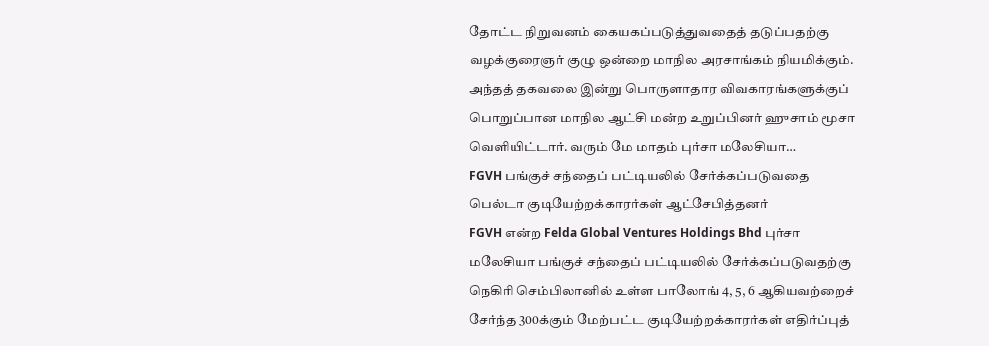தோட்ட நிறுவனம் கையகப்படுத்துவதைத் தடுப்பதற்கு வழக்குரைஞர் குழு ஒன்றை மாநில அரசாங்கம் நியமிக்கும். அந்தத் தகவலை இன்று பொருளாதார விவகாரங்களுக்குப் பொறுப்பான மாநில ஆட்சி மன்ற உறுப்பினர் ஹுசாம் மூசா வெளியிட்டார். வரும் மே மாதம் புர்சா மலேசியா…
FGVH பங்குச் சந்தைப் பட்டியலில் சேர்க்கப்படுவதை பெல்டா குடியேற்றக்காரர்கள் ஆட்சேபித்தனர்
FGVH என்ற Felda Global Ventures Holdings Bhd புர்சா மலேசியா பங்குச் சந்தைப் பட்டியலில் சேர்க்கப்படுவதற்கு நெகிரி செம்பிலானில் உள்ள பாலோங் 4, 5, 6 ஆகியவற்றைச் சேர்ந்த 300க்கும் மேற்பட்ட குடியேற்றக்காரர்கள் எதிர்ப்புத்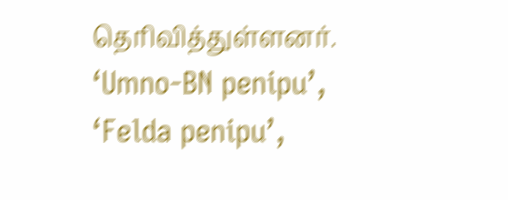தெரிவித்துள்ளனர். ‘Umno-BN penipu’, ‘Felda penipu’,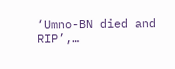‘Umno-BN died and RIP’,…